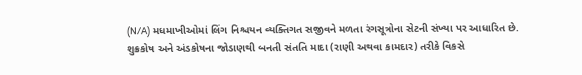(N/A) મધમાખીઓમાં લિંગ નિશ્ચયન વ્યક્તિગત સજીવને મળતા રંગસૂત્રોના સેટની સંખ્યા પર આધારિત છે.
શુક્રકોષ અને અંડકોષના જોડાણથી બનતી સંતતિ માદા (રાણી અથવા કામદાર) તરીકે વિકસે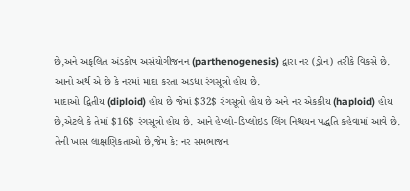છે,અને અફલિત અંડકોષ અસંયોગીજનન (parthenogenesis) દ્વારા નર (ડ્રોન) તરીકે વિકસે છે. આનો અર્થ એ છે કે નરમાં માદા કરતા અડધા રંગસૂત્રો હોય છે.
માદાઓ દ્વિતીય (diploid) હોય છે જેમાં $32$ રંગસૂત્રો હોય છે અને નર એકકીય (haploid) હોય છે,એટલે કે તેમાં $16$ રંગસૂત્રો હોય છે. આને હેપ્લો-ડિપ્લોઇડ લિંગ નિશ્ચયન પદ્ધતિ કહેવામાં આવે છે. તેની ખાસ લાક્ષણિકતાઓ છે,જેમ કે: નર સમભાજન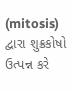(mitosis) દ્વારા શુક્રકોષો ઉત્પન્ન કરે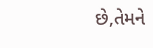છે,તેમને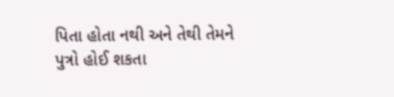પિતા હોતા નથી અને તેથી તેમને પુત્રો હોઈ શકતા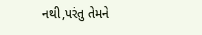નથી,પરંતુ તેમને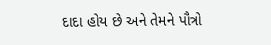દાદા હોય છે અને તેમને પૌત્રો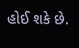હોઈ શકે છે.